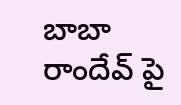బాబా రాందేవ్ పై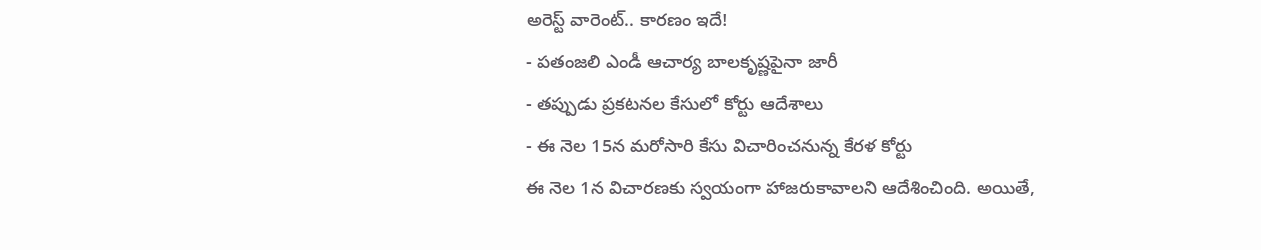అరెస్ట్ వారెంట్.. కారణం ఇదే!
- పతంజలి ఎండీ ఆచార్య బాలకృష్ణపైనా జారీ
- తప్పుడు ప్రకటనల కేసులో కోర్టు ఆదేశాలు
- ఈ నెల 15న మరోసారి కేసు విచారించనున్న కేరళ కోర్టు
ఈ నెల 1న విచారణకు స్వయంగా హాజరుకావాలని ఆదేశించింది. అయితే,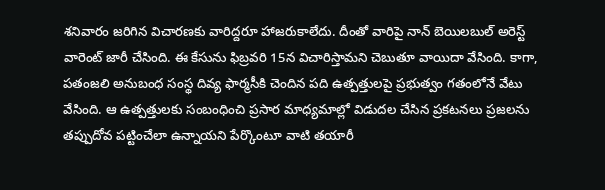శనివారం జరిగిన విచారణకు వారిద్దరూ హాజరుకాలేదు. దీంతో వారిపై నాన్ బెయిలబుల్ అరెస్ట్ వారెంట్ జారీ చేసింది. ఈ కేసును ఫిబ్రవరి 15న విచారిస్తామని చెబుతూ వాయిదా వేసింది. కాగా, పతంజలి అనుబంధ సంస్థ దివ్య ఫార్మసీకి చెందిన పది ఉత్పత్తులపై ప్రభుత్వం గతంలోనే వేటు వేసింది. ఆ ఉత్పత్తులకు సంబంధించి ప్రసార మాధ్యమాల్లో విడుదల చేసిన ప్రకటనలు ప్రజలను తప్పుదోవ పట్టించేలా ఉన్నాయని పేర్కొంటూ వాటి తయారీ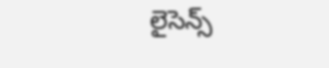లైసెన్స్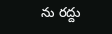ను రద్దు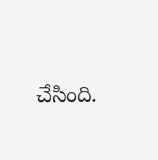చేసింది.